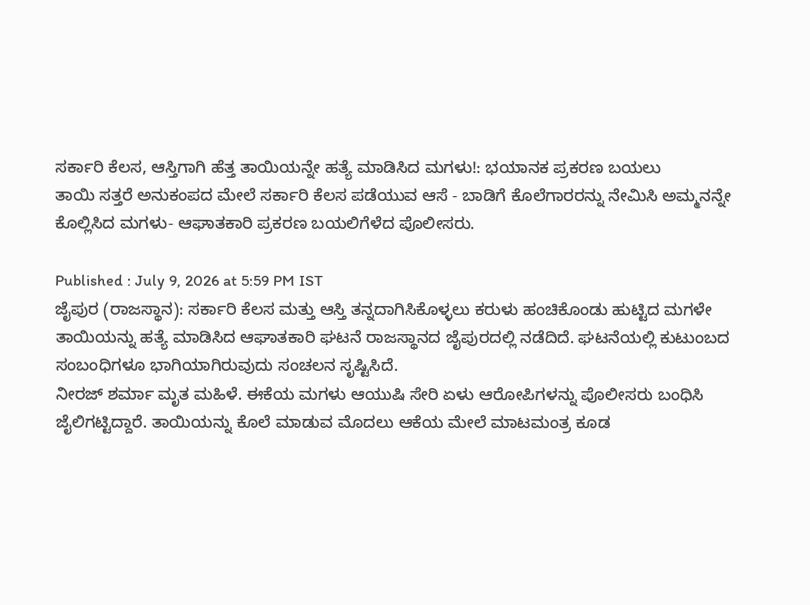ಸರ್ಕಾರಿ ಕೆಲಸ, ಆಸ್ತಿಗಾಗಿ ಹೆತ್ತ ತಾಯಿಯನ್ನೇ ಹತ್ಯೆ ಮಾಡಿಸಿದ ಮಗಳು!: ಭಯಾನಕ ಪ್ರಕರಣ ಬಯಲು
ತಾಯಿ ಸತ್ತರೆ ಅನುಕಂಪದ ಮೇಲೆ ಸರ್ಕಾರಿ ಕೆಲಸ ಪಡೆಯುವ ಆಸೆ - ಬಾಡಿಗೆ ಕೊಲೆಗಾರರನ್ನು ನೇಮಿಸಿ ಅಮ್ಮನನ್ನೇ ಕೊಲ್ಲಿಸಿದ ಮಗಳು- ಆಘಾತಕಾರಿ ಪ್ರಕರಣ ಬಯಲಿಗೆಳೆದ ಪೊಲೀಸರು.

Published : July 9, 2026 at 5:59 PM IST
ಜೈಪುರ (ರಾಜಸ್ಥಾನ): ಸರ್ಕಾರಿ ಕೆಲಸ ಮತ್ತು ಆಸ್ತಿ ತನ್ನದಾಗಿಸಿಕೊಳ್ಳಲು ಕರುಳು ಹಂಚಿಕೊಂಡು ಹುಟ್ಟಿದ ಮಗಳೇ ತಾಯಿಯನ್ನು ಹತ್ಯೆ ಮಾಡಿಸಿದ ಆಘಾತಕಾರಿ ಘಟನೆ ರಾಜಸ್ಥಾನದ ಜೈಪುರದಲ್ಲಿ ನಡೆದಿದೆ. ಘಟನೆಯಲ್ಲಿ ಕುಟುಂಬದ ಸಂಬಂಧಿಗಳೂ ಭಾಗಿಯಾಗಿರುವುದು ಸಂಚಲನ ಸೃಷ್ಟಿಸಿದೆ.
ನೀರಜ್ ಶರ್ಮಾ ಮೃತ ಮಹಿಳೆ. ಈಕೆಯ ಮಗಳು ಆಯುಷಿ ಸೇರಿ ಏಳು ಆರೋಪಿಗಳನ್ನು ಪೊಲೀಸರು ಬಂಧಿಸಿ ಜೈಲಿಗಟ್ಟಿದ್ದಾರೆ. ತಾಯಿಯನ್ನು ಕೊಲೆ ಮಾಡುವ ಮೊದಲು ಆಕೆಯ ಮೇಲೆ ಮಾಟಮಂತ್ರ ಕೂಡ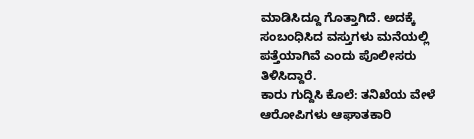ಮಾಡಿಸಿದ್ದೂ ಗೊತ್ತಾಗಿದೆ. ಅದಕ್ಕೆ ಸಂಬಂಧಿಸಿದ ವಸ್ತುಗಳು ಮನೆಯಲ್ಲಿ ಪತ್ತೆಯಾಗಿವೆ ಎಂದು ಪೊಲೀಸರು ತಿಳಿಸಿದ್ದಾರೆ.
ಕಾರು ಗುದ್ದಿಸಿ ಕೊಲೆ: ತನಿಖೆಯ ವೇಳೆ ಆರೋಪಿಗಳು ಆಘಾತಕಾರಿ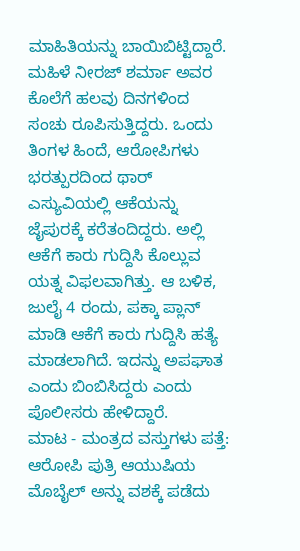ಮಾಹಿತಿಯನ್ನು ಬಾಯಿಬಿಟ್ಟಿದ್ದಾರೆ. ಮಹಿಳೆ ನೀರಜ್ ಶರ್ಮಾ ಅವರ ಕೊಲೆಗೆ ಹಲವು ದಿನಗಳಿಂದ ಸಂಚು ರೂಪಿಸುತ್ತಿದ್ದರು. ಒಂದು ತಿಂಗಳ ಹಿಂದೆ, ಆರೋಪಿಗಳು ಭರತ್ಪುರದಿಂದ ಥಾರ್ ಎಸ್ಯುವಿಯಲ್ಲಿ ಆಕೆಯನ್ನು ಜೈಪುರಕ್ಕೆ ಕರೆತಂದಿದ್ದರು. ಅಲ್ಲಿ ಆಕೆಗೆ ಕಾರು ಗುದ್ದಿಸಿ ಕೊಲ್ಲುವ ಯತ್ನ ವಿಫಲವಾಗಿತ್ತು. ಆ ಬಳಿಕ, ಜುಲೈ 4 ರಂದು, ಪಕ್ಕಾ ಪ್ಲಾನ್ ಮಾಡಿ ಆಕೆಗೆ ಕಾರು ಗುದ್ದಿಸಿ ಹತ್ಯೆ ಮಾಡಲಾಗಿದೆ. ಇದನ್ನು ಅಪಘಾತ ಎಂದು ಬಿಂಬಿಸಿದ್ದರು ಎಂದು ಪೊಲೀಸರು ಹೇಳಿದ್ದಾರೆ.
ಮಾಟ - ಮಂತ್ರದ ವಸ್ತುಗಳು ಪತ್ತೆ: ಆರೋಪಿ ಪುತ್ರಿ ಆಯುಷಿಯ ಮೊಬೈಲ್ ಅನ್ನು ವಶಕ್ಕೆ ಪಡೆದು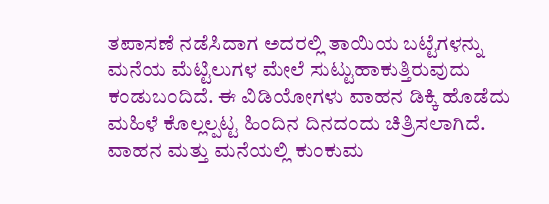ತಪಾಸಣೆ ನಡೆಸಿದಾಗ ಅದರಲ್ಲಿ ತಾಯಿಯ ಬಟ್ಟೆಗಳನ್ನು ಮನೆಯ ಮೆಟ್ಟಿಲುಗಳ ಮೇಲೆ ಸುಟ್ಟುಹಾಕುತ್ತಿರುವುದು ಕಂಡುಬಂದಿದೆ. ಈ ವಿಡಿಯೋಗಳು ವಾಹನ ಡಿಕ್ಕಿ ಹೊಡೆದು ಮಹಿಳೆ ಕೊಲ್ಲಲ್ಪಟ್ಟ ಹಿಂದಿನ ದಿನದಂದು ಚಿತ್ರಿಸಲಾಗಿದೆ. ವಾಹನ ಮತ್ತು ಮನೆಯಲ್ಲಿ ಕುಂಕುಮ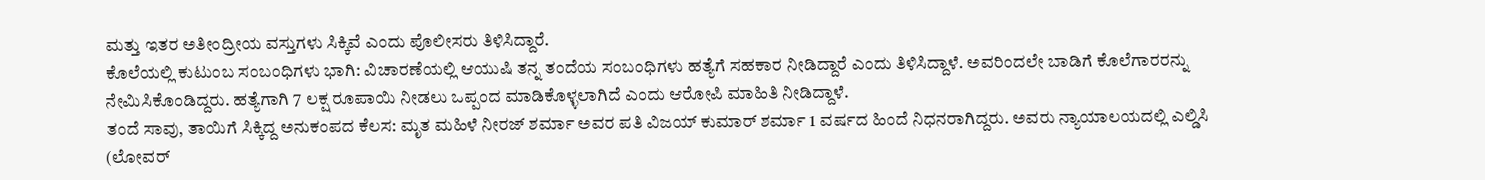ಮತ್ತು ಇತರ ಅತೀಂದ್ರೀಯ ವಸ್ತುಗಳು ಸಿಕ್ಕಿವೆ ಎಂದು ಪೊಲೀಸರು ತಿಳಿಸಿದ್ದಾರೆ.
ಕೊಲೆಯಲ್ಲಿ ಕುಟುಂಬ ಸಂಬಂಧಿಗಳು ಭಾಗಿ: ವಿಚಾರಣೆಯಲ್ಲಿ ಆಯುಷಿ ತನ್ನ ತಂದೆಯ ಸಂಬಂಧಿಗಳು ಹತ್ಯೆಗೆ ಸಹಕಾರ ನೀಡಿದ್ದಾರೆ ಎಂದು ತಿಳಿಸಿದ್ದಾಳೆ. ಅವರಿಂದಲೇ ಬಾಡಿಗೆ ಕೊಲೆಗಾರರನ್ನು ನೇಮಿಸಿಕೊಂಡಿದ್ದರು. ಹತ್ಯೆಗಾಗಿ 7 ಲಕ್ಷ ರೂಪಾಯಿ ನೀಡಲು ಒಪ್ಪಂದ ಮಾಡಿಕೊಳ್ಳಲಾಗಿದೆ ಎಂದು ಆರೋಪಿ ಮಾಹಿತಿ ನೀಡಿದ್ದಾಳೆ.
ತಂದೆ ಸಾವು, ತಾಯಿಗೆ ಸಿಕ್ಕಿದ್ದ ಅನುಕಂಪದ ಕೆಲಸ: ಮೃತ ಮಹಿಳೆ ನೀರಜ್ ಶರ್ಮಾ ಅವರ ಪತಿ ವಿಜಯ್ ಕುಮಾರ್ ಶರ್ಮಾ 1 ವರ್ಷದ ಹಿಂದೆ ನಿಧನರಾಗಿದ್ದರು. ಅವರು ನ್ಯಾಯಾಲಯದಲ್ಲಿ ಎಲ್ಡಿಸಿ (ಲೋವರ್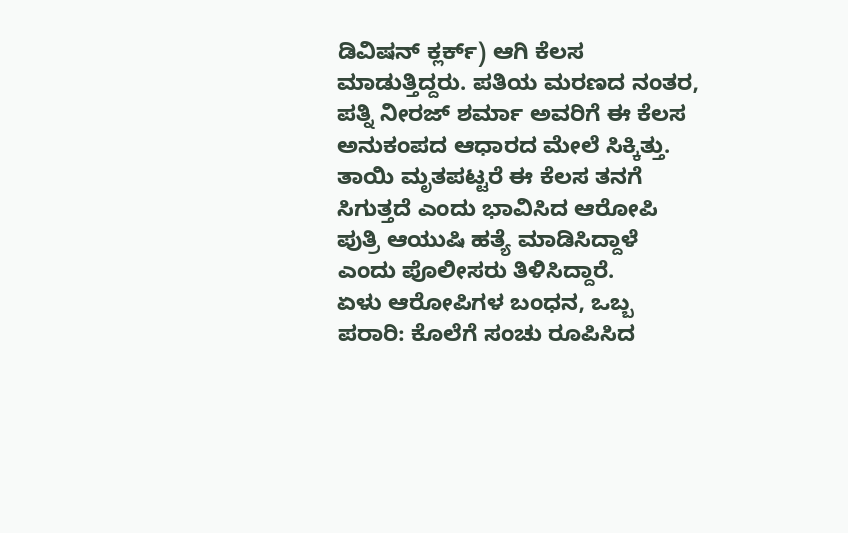ಡಿವಿಷನ್ ಕ್ಲರ್ಕ್) ಆಗಿ ಕೆಲಸ ಮಾಡುತ್ತಿದ್ದರು. ಪತಿಯ ಮರಣದ ನಂತರ, ಪತ್ನಿ ನೀರಜ್ ಶರ್ಮಾ ಅವರಿಗೆ ಈ ಕೆಲಸ ಅನುಕಂಪದ ಆಧಾರದ ಮೇಲೆ ಸಿಕ್ಕಿತ್ತು. ತಾಯಿ ಮೃತಪಟ್ಟರೆ ಈ ಕೆಲಸ ತನಗೆ ಸಿಗುತ್ತದೆ ಎಂದು ಭಾವಿಸಿದ ಆರೋಪಿ ಪುತ್ರಿ ಆಯುಷಿ ಹತ್ಯೆ ಮಾಡಿಸಿದ್ದಾಳೆ ಎಂದು ಪೊಲೀಸರು ತಿಳಿಸಿದ್ದಾರೆ.
ಏಳು ಆರೋಪಿಗಳ ಬಂಧನ, ಒಬ್ಬ ಪರಾರಿ: ಕೊಲೆಗೆ ಸಂಚು ರೂಪಿಸಿದ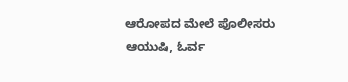ಆರೋಪದ ಮೇಲೆ ಪೊಲೀಸರು ಆಯುಷಿ, ಓರ್ವ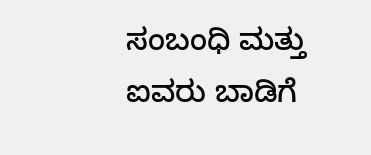ಸಂಬಂಧಿ ಮತ್ತು ಐವರು ಬಾಡಿಗೆ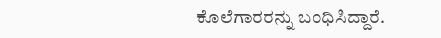ಕೊಲೆಗಾರರನ್ನು ಬಂಧಿಸಿದ್ದಾರೆ.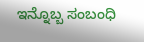ಇನ್ನೊಬ್ಬ ಸಂಬಂಧಿ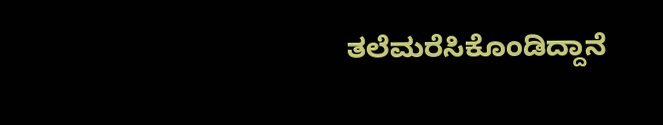ತಲೆಮರೆಸಿಕೊಂಡಿದ್ದಾನೆ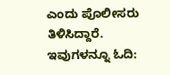ಎಂದು ಪೊಲೀಸರು ತಿಳಿಸಿದ್ದಾರೆ.
ಇವುಗಳನ್ನೂ ಓದಿ: